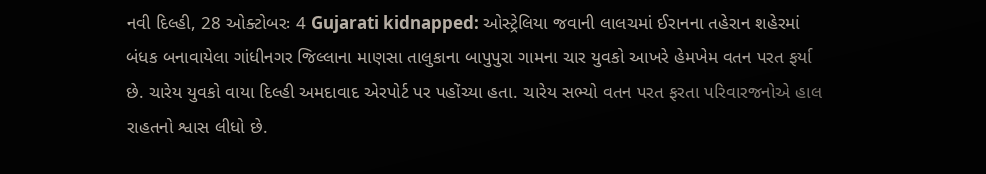નવી દિલ્હી, 28 ઓક્ટોબરઃ 4 Gujarati kidnapped: ઓસ્ટ્રેલિયા જવાની લાલચમાં ઈરાનના તહેરાન શહેરમાં બંધક બનાવાયેલા ગાંધીનગર જિલ્લાના માણસા તાલુકાના બાપુપુરા ગામના ચાર યુવકો આખરે હેમખેમ વતન પરત ફર્યા છે. ચારેય યુવકો વાયા દિલ્હી અમદાવાદ એરપોર્ટ પર પહોંચ્યા હતા. ચારેય સભ્યો વતન પરત ફરતા પરિવારજનોએ હાલ રાહતનો શ્વાસ લીધો છે.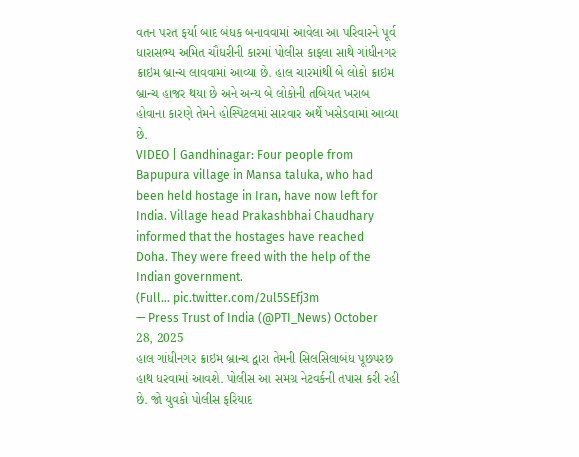વતન પરત ફર્યા બાદ બંધક બનાવવામાં આવેલા આ પરિવારને પૂર્વ ધારાસભ્ય અમિત ચૌધરીની કારમાં પોલીસ કાફલા સાથે ગાંધીનગર ક્રાઇમ બ્રાન્ચ લાવવામાં આવ્યા છે. હાલ ચારમાંથી બે લોકો ક્રાઇમ બ્રાન્ચ હાજર થયા છે અને અન્ય બે લોકોની તબિયત ખરાબ હોવાના કારણે તેમને હોસ્પિટલમાં સારવાર અર્થે ખસેડવામાં આવ્યા છે.
VIDEO | Gandhinagar: Four people from Bapupura village in Mansa taluka, who had been held hostage in Iran, have now left for India. Village head Prakashbhai Chaudhary informed that the hostages have reached Doha. They were freed with the help of the Indian government.
(Full… pic.twitter.com/2ul5SEfj3m
— Press Trust of India (@PTI_News) October 28, 2025
હાલ ગાંધીનગર ક્રાઇમ બ્રાન્ચ દ્વારા તેમની સિલસિલાબંધ પૂછપરછ હાથ ધરવામાં આવશે. પોલીસ આ સમગ્ર નેટવર્કની તપાસ કરી રહી છે. જો યુવકો પોલીસ ફરિયાદ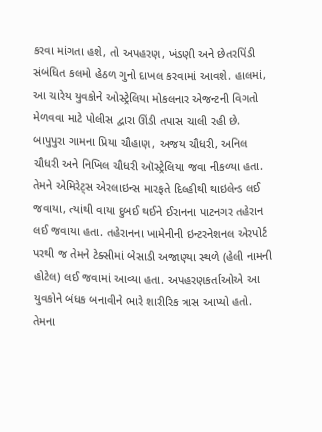કરવા માંગતા હશે, તો અપહરણ, ખંડણી અને છેતરપિંડી સંબંધિત કલમો હેઠળ ગુનો દાખલ કરવામાં આવશે. હાલમાં, આ ચારેય યુવકોને ઓસ્ટ્રેલિયા મોકલનાર એજન્ટની વિગતો મેળવવા માટે પોલીસ દ્વારા ઊંડી તપાસ ચાલી રહી છે.
બાપુપુરા ગામના પ્રિયા ચૌહાણ, અજય ચૌધરી, અનિલ ચૌધરી અને નિખિલ ચૌધરી ઑસ્ટ્રેલિયા જવા નીકળ્યા હતા. તેમને એમિરેટ્સ એરલાઇન્સ મારફતે દિલ્હીથી થાઇલેન્ડ લઈ જવાયા, ત્યાંથી વાયા દુબઈ થઈને ઈરાનના પાટનગર તહેરાન લઈ જવાયા હતા. તહેરાનના ખામેનીની ઇન્ટરનેશનલ એરપોર્ટ પરથી જ તેમને ટેક્સીમાં બેસાડી અજાણ્યા સ્થળે (હેલી નામની હોટેલ) લઈ જવામાં આવ્યા હતા. અપહરણકર્તાઓએ આ યુવકોને બંધક બનાવીને ભારે શારીરિક ત્રાસ આપ્યો હતો. તેમના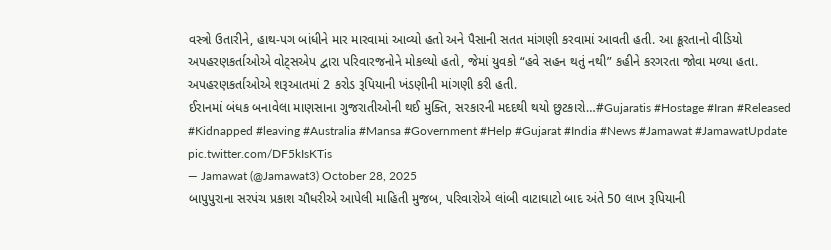વસ્ત્રો ઉતારીને, હાથ-પગ બાંધીને માર મારવામાં આવ્યો હતો અને પૈસાની સતત માંગણી કરવામાં આવતી હતી. આ ક્રૂરતાનો વીડિયો અપહરણકર્તાઓએ વોટ્સએપ દ્વારા પરિવારજનોને મોકલ્યો હતો, જેમાં યુવકો “હવે સહન થતું નથી” કહીને કરગરતા જોવા મળ્યા હતા. અપહરણકર્તાઓએ શરૂઆતમાં 2 કરોડ રૂપિયાની ખંડણીની માંગણી કરી હતી.
ઈરાનમાં બંધક બનાવેલા માણસાના ગુજરાતીઓની થઈ મુક્તિ, સરકારની મદદથી થયો છુટકારો…#Gujaratis #Hostage #Iran #Released #Kidnapped #leaving #Australia #Mansa #Government #Help #Gujarat #India #News #Jamawat #JamawatUpdate pic.twitter.com/DF5kIsKTis
— Jamawat (@Jamawat3) October 28, 2025
બાપુપુરાના સરપંચ પ્રકાશ ચૌધરીએ આપેલી માહિતી મુજબ, પરિવારોએ લાંબી વાટાઘાટો બાદ અંતે 50 લાખ રૂપિયાની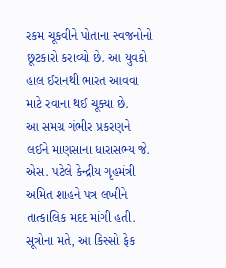રકમ ચૂકવીને પોતાના સ્વજનોનો છૂટકારો કરાવ્યો છે. આ યુવકો હાલ ઈરાનથી ભારત આવવા માટે રવાના થઈ ચૂક્યા છે.
આ સમગ્ર ગંભીર પ્રકરણને લઈને માણસાના ધારાસભ્ય જે. એસ. પટેલે કેન્દ્રીય ગૃહમંત્રી અમિત શાહને પત્ર લખીને તાત્કાલિક મદદ માંગી હતી. સૂત્રોના મતે, આ કિસ્સો ફેક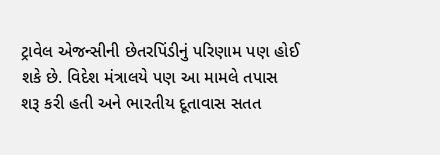ટ્રાવેલ એજન્સીની છેતરપિંડીનું પરિણામ પણ હોઈ શકે છે. વિદેશ મંત્રાલયે પણ આ મામલે તપાસ શરૂ કરી હતી અને ભારતીય દૂતાવાસ સતત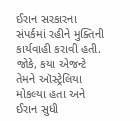ઈરાન સરકારના સંપર્કમાં રહીને મુક્તિની કાર્યવાહી કરાવી હતી. જોકે, કયા એજન્ટે તેમને ઑસ્ટ્રેલિયા મોકલ્યા હતા અને ઈરાન સુધી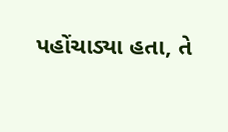પહોંચાડ્યા હતા, તે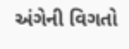અંગેની વિગતો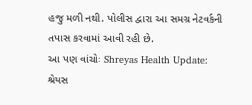હજુ મળી નથી. પોલીસ દ્વારા આ સમગ્ર નેટવર્કની તપાસ કરવામાં આવી રહી છે.
આ પણ વાંચોઃ Shreyas Health Update: શ્રેયસ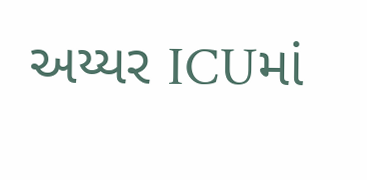અય્યર ICUમાં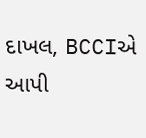દાખલ, BCCIએ આપી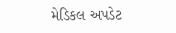મેડિકલ અપડેટ